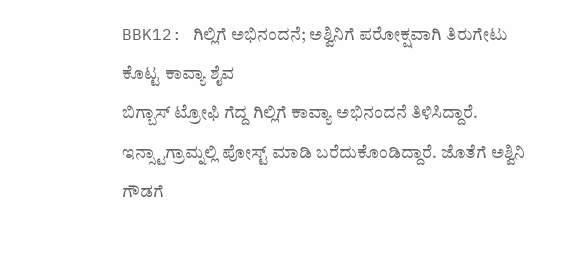BBK12: ಗಿಲ್ಲಿಗೆ ಅಭಿನಂದನೆ; ಅಶ್ವಿನಿಗೆ ಪರೋಕ್ಷವಾಗಿ ತಿರುಗೇಟು ಕೊಟ್ಟ ಕಾವ್ಯಾ ಶೈವ
ಬಿಗ್ಬಾಸ್ ಟ್ರೋಫಿ ಗೆದ್ದ ಗಿಲ್ಲಿಗೆ ಕಾವ್ಯಾ ಅಭಿನಂದನೆ ತಿಳಿಸಿದ್ದಾರೆ. ಇನ್ಸ್ಟಾಗ್ರಾಮ್ನಲ್ಲಿ ಪೋಸ್ಟ್ ಮಾಡಿ ಬರೆದುಕೊಂಡಿದ್ದಾರೆ. ಜೊತೆಗೆ ಅಶ್ವಿನಿ ಗೌಡಗೆ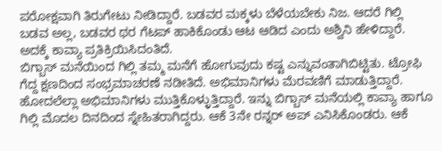ಪರೋಕ್ಷವಾಗಿ ತಿರುಗೇಟು ನೀಡಿದ್ದಾರೆ. ಬಡವರ ಮಕ್ಕಳು ಬೆಳೆಯಬೇಕು ನಿಜ. ಆದರೆ ಗಿಲ್ಲಿ ಬಡವ ಅಲ್ಲ, ಬಡವರ ಥರ ಗೆಟಪ್ ಹಾಕಿಕೊಂಡು ಆಟ ಆಡಿದ ಎಂದು ಅಶ್ವಿನಿ ಹೇಳಿದ್ದಾರೆ. ಅದಕ್ಕೆ ಕಾವ್ಯಾ ಪ್ರತಿಕ್ರಿಯಿಸಿದಂತಿದೆ.
ಬಿಗ್ಬಾಸ್ ಮನೆಯಿಂದ ಗಿಲ್ಲಿ ತಮ್ಮ ಮನೆಗೆ ಹೋಗುವುದು ಕಷ್ಟ ಎನ್ನುವಂತಾಗಿಬಿಟ್ಟಿತು. ಟ್ರೋಫಿ ಗೆದ್ದ ಕ್ಷಣದಿಂದ ಸಂಭ್ರಮಾಚರಣೆ ನಡೀತಿದೆ. ಅಭಿಮಾನಿಗಳು ಮೆರವಣಿಗೆ ಮಾಡುತ್ತಿದ್ದಾರೆ. ಹೋದಲೆಲ್ಲಾ ಅಭಿಮಾನಿಗಳು ಮುತ್ತಿಕೊಳ್ಳುತ್ತಿದ್ದಾರೆ. ಇನ್ನು ಬಿಗ್ಬಾಸ್ ಮನೆಯಲ್ಲಿ ಕಾವ್ಯಾ ಹಾಗೂ ಗಿಲ್ಲಿ ಮೊದಲ ದಿನದಿಂದ ಸ್ನೇಹಿತರಾಗಿದ್ದರು. ಆಕೆ 3ನೇ ರನ್ನರ್ ಅಪ್ ಎನಿಸಿಕೊಂಡರು. ಆಕೆ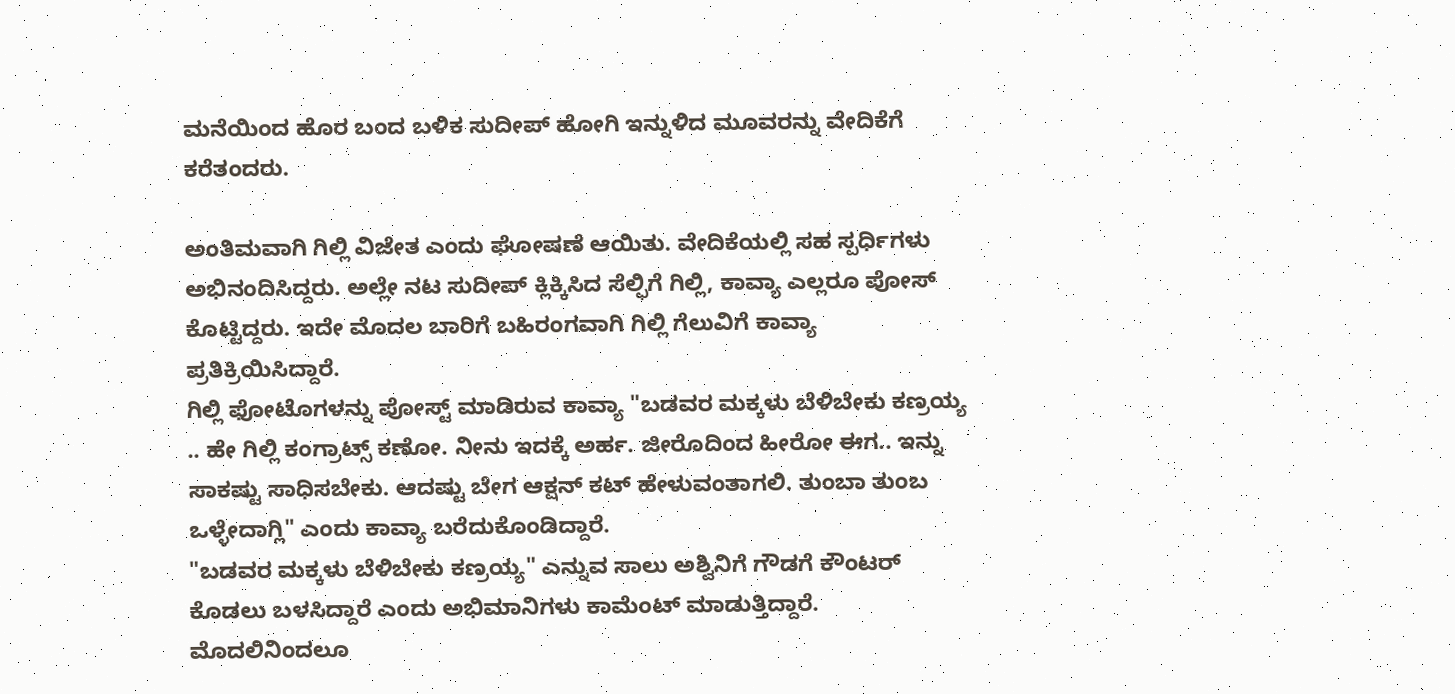ಮನೆಯಿಂದ ಹೊರ ಬಂದ ಬಳಿಕ ಸುದೀಪ್ ಹೋಗಿ ಇನ್ನುಳಿದ ಮೂವರನ್ನು ವೇದಿಕೆಗೆ ಕರೆತಂದರು.

ಅಂತಿಮವಾಗಿ ಗಿಲ್ಲಿ ವಿಜೇತ ಎಂದು ಘೋಷಣೆ ಆಯಿತು. ವೇದಿಕೆಯಲ್ಲಿ ಸಹ ಸ್ಪರ್ಧಿಗಳು ಅಭಿನಂದಿಸಿದ್ದರು. ಅಲ್ಲೇ ನಟ ಸುದೀಪ್ ಕ್ಲಿಕ್ಕಿಸಿದ ಸೆಲ್ಫಿಗೆ ಗಿಲ್ಲಿ, ಕಾವ್ಯಾ ಎಲ್ಲರೂ ಪೋಸ್ ಕೊಟ್ಟಿದ್ದರು. ಇದೇ ಮೊದಲ ಬಾರಿಗೆ ಬಹಿರಂಗವಾಗಿ ಗಿಲ್ಲಿ ಗೆಲುವಿಗೆ ಕಾವ್ಯಾ ಪ್ರತಿಕ್ರಿಯಿಸಿದ್ದಾರೆ.
ಗಿಲ್ಲಿ ಫೋಟೊಗಳನ್ನು ಪೋಸ್ಟ್ ಮಾಡಿರುವ ಕಾವ್ಯಾ "ಬಡವರ ಮಕ್ಕಳು ಬೆಳಿಬೇಕು ಕಣ್ರಯ್ಯ .. ಹೇ ಗಿಲ್ಲಿ ಕಂಗ್ರಾಟ್ಸ್ ಕಣೋ. ನೀನು ಇದಕ್ಕೆ ಅರ್ಹ. ಜೀರೊದಿಂದ ಹೀರೋ ಈಗ.. ಇನ್ನು ಸಾಕಷ್ಟು ಸಾಧಿಸಬೇಕು. ಆದಷ್ಟು ಬೇಗ ಆಕ್ಷನ್ ಕಟ್ ಹೇಳುವಂತಾಗಲಿ. ತುಂಬಾ ತುಂಬ ಒಳ್ಳೇದಾಗ್ಲಿ" ಎಂದು ಕಾವ್ಯಾ ಬರೆದುಕೊಂಡಿದ್ದಾರೆ.
"ಬಡವರ ಮಕ್ಕಳು ಬೆಳಿಬೇಕು ಕಣ್ರಯ್ಯ" ಎನ್ನುವ ಸಾಲು ಅಶ್ವಿನಿಗೆ ಗೌಡಗೆ ಕೌಂಟರ್ ಕೊಡಲು ಬಳಸಿದ್ದಾರೆ ಎಂದು ಅಭಿಮಾನಿಗಳು ಕಾಮೆಂಟ್ ಮಾಡುತ್ತಿದ್ದಾರೆ. ಮೊದಲಿನಿಂದಲೂ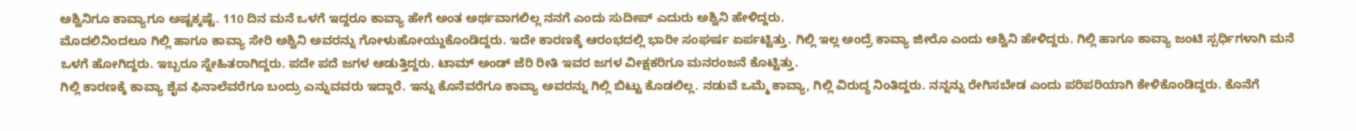ಅಶ್ವಿನಿಗೂ ಕಾವ್ಯಾಗೂ ಅಷ್ಟಕ್ಕಷ್ಟೆ. 110 ದಿನ ಮನೆ ಒಳಗೆ ಇದ್ದರೂ ಕಾವ್ಯಾ ಹೇಗೆ ಅಂತ ಅರ್ಥವಾಗಲಿಲ್ಲ ನನಗೆ ಎಂದು ಸುದೀಪ್ ಎದುರು ಅಶ್ವಿನಿ ಹೇಳಿದ್ದರು.
ಮೊದಲಿನಿಂದಲೂ ಗಿಲ್ಲಿ ಹಾಗೂ ಕಾವ್ಯಾ ಸೇರಿ ಅಶ್ವಿನಿ ಅವರನ್ನು ಗೋಳುಹೋಯ್ದುಕೊಂಡಿದ್ದರು. ಇದೇ ಕಾರಣಕ್ಕೆ ಆರಂಭದಲ್ಲಿ ಭಾರೀ ಸಂಘರ್ಷ ಏರ್ಪಟ್ಟಿತ್ತು. ಗಿಲ್ಲಿ ಇಲ್ಲ ಅಂದ್ರೆ ಕಾವ್ಯಾ ಜೀರೊ ಎಂದು ಅಶ್ವಿನಿ ಹೇಳಿದ್ದರು. ಗಿಲ್ಲಿ ಹಾಗೂ ಕಾವ್ಯಾ ಜಂಟಿ ಸ್ಪರ್ಧಿಗಳಾಗಿ ಮನೆ ಒಳಗೆ ಹೋಗಿದ್ದರು. ಇಬ್ಬರೂ ಸ್ನೇಹಿತರಾಗಿದ್ದರು. ಪದೇ ಪದೆ ಜಗಳ ಆಡುತ್ತಿದ್ದರು. ಟಾಮ್ ಅಂಡ್ ಜೆರಿ ರೀತಿ ಇವರ ಜಗಳ ವೀಕ್ಷಕರಿಗೂ ಮನರಂಜನೆ ಕೊಟ್ಟಿತ್ತು.
ಗಿಲ್ಲಿ ಕಾರಣಕ್ಕೆ ಕಾವ್ಯಾ ಶೈವ ಫಿನಾಲೆವರೆಗೂ ಬಂದ್ರು ಎನ್ನುವವರು ಇದ್ದಾರೆ. ಇನ್ನು ಕೊನೆವರೆಗೂ ಕಾವ್ಯಾ ಅವರನ್ನು ಗಿಲ್ಲಿ ಬಿಟ್ಟು ಕೊಡಲಿಲ್ಲ. ನಡುವೆ ಒಮ್ಮೆ ಕಾವ್ಯಾ, ಗಿಲ್ಲಿ ವಿರುದ್ಧ ನಿಂತಿದ್ದರು. ನನ್ನನ್ನು ರೇಗಿಸಬೇಡ ಎಂದು ಪರಿಪರಿಯಾಗಿ ಕೇಳಿಕೊಂಡಿದ್ದರು. ಕೊನೆಗೆ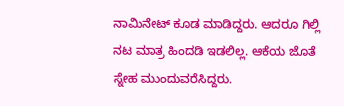ನಾಮಿನೇಟ್ ಕೂಡ ಮಾಡಿದ್ದರು. ಆದರೂ ಗಿಲ್ಲಿ ನಟ ಮಾತ್ರ ಹಿಂದಡಿ ಇಡಲಿಲ್ಲ. ಆಕೆಯ ಜೊತೆ ಸ್ನೇಹ ಮುಂದುವರೆಸಿದ್ದರು.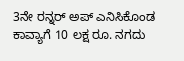3ನೇ ರನ್ನರ್ ಅಪ್ ಎನಿಸಿಕೊಂಡ ಕಾವ್ಯಾಗೆ 10 ಲಕ್ಷ ರೂ. ನಗದು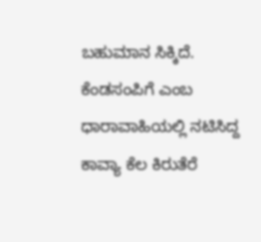ಬಹುಮಾನ ಸಿಕ್ಕಿದೆ. ಕೆಂಡಸಂಪಿಗೆ ಎಂಬ ಧಾರಾವಾಹಿಯಲ್ಲಿ ನಟಿಸಿದ್ದ ಕಾವ್ಯಾ ಕೆಲ ಕಿರುತೆರೆ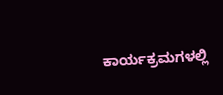ಕಾರ್ಯಕ್ರಮಗಳಲ್ಲಿ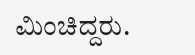ಮಿಂಚಿದ್ದರು.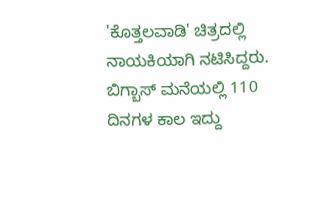'ಕೊತ್ತಲವಾಡಿ' ಚಿತ್ರದಲ್ಲಿ ನಾಯಕಿಯಾಗಿ ನಟಿಸಿದ್ದರು. ಬಿಗ್ಬಾಸ್ ಮನೆಯಲ್ಲಿ 110 ದಿನಗಳ ಕಾಲ ಇದ್ದು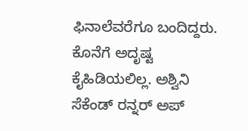ಫಿನಾಲೆವರೆಗೂ ಬಂದಿದ್ದರು. ಕೊನೆಗೆ ಅದೃಷ್ಟ ಕೈಹಿಡಿಯಲಿಲ್ಲ. ಅಶ್ವಿನಿ ಸೆಕೆಂಡ್ ರನ್ನರ್ ಅಪ್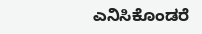ಎನಿಸಿಕೊಂಡರೆ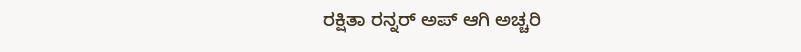ರಕ್ಷಿತಾ ರನ್ನರ್ ಅಪ್ ಆಗಿ ಅಚ್ಚರಿ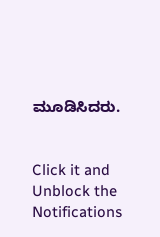ಮೂಡಿಸಿದರು.


Click it and Unblock the Notifications